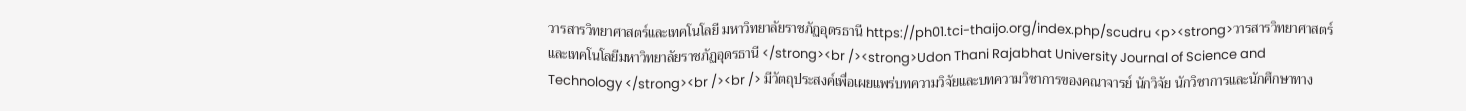วารสารวิทยาศาสตร์และเทคโนโลยี มหาวิทยาลัยราชภัฏอุดรธานี https://ph01.tci-thaijo.org/index.php/scudru <p><strong>วารสารวิทยาศาสตร์และเทคโนโลยีมหาวิทยาลัยราชภัฏอุดรธานี </strong><br /><strong>Udon Thani Rajabhat University Journal of Science and Technology </strong><br /><br /> มีวัตถุประสงค์เพื่อเผยแพร่บทความวิจัยและบทความวิชาการของคณาจารย์ นักวิจัย นักวิชาการและนักศึกษาทาง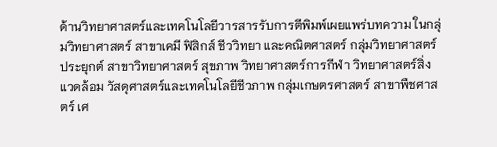ด้านวิทยาศาสตร์และเทคโนโลยีวารสารรับการตีพิมพ์เผยแพร่บทความ ในกลุ่มวิทยาศาสตร์ สาขาเคมี ฟิสิกส์ ชีววิทยา และคณิตศาสตร์ กลุ่มวิทยาศาสตร์ประยุกต์ สาขาวิทยาศาสตร์ สุขภาพ วิทยาศาสตร์การกีฬา วิทยาศาสตร์สิ่งแวดล้อม วัสดุศาสตร์และเทคโนโลยีชีวภาพ กลุ่มเกษตรศาสตร์ สาขาพืชศาสตร์ เศ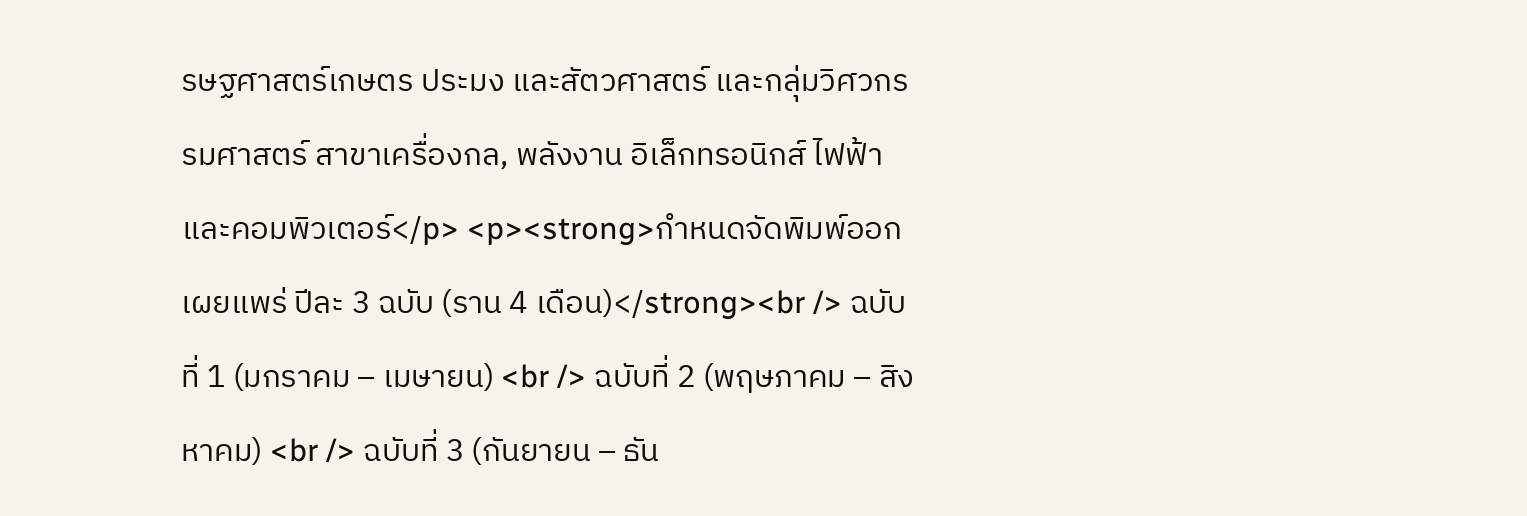รษฐศาสตร์เกษตร ประมง และสัตวศาสตร์ และกลุ่มวิศวกรรมศาสตร์ สาขาเครื่องกล, พลังงาน อิเล็กทรอนิกส์ ไฟฟ้า และคอมพิวเตอร์</p> <p><strong>กำหนดจัดพิมพ์ออกเผยแพร่ ปีละ 3 ฉบับ (ราน 4 เดือน)</strong><br /> ฉบับที่ 1 (มกราคม – เมษายน) <br /> ฉบับที่ 2 (พฤษภาคม – สิงหาคม) <br /> ฉบับที่ 3 (กันยายน – ธัน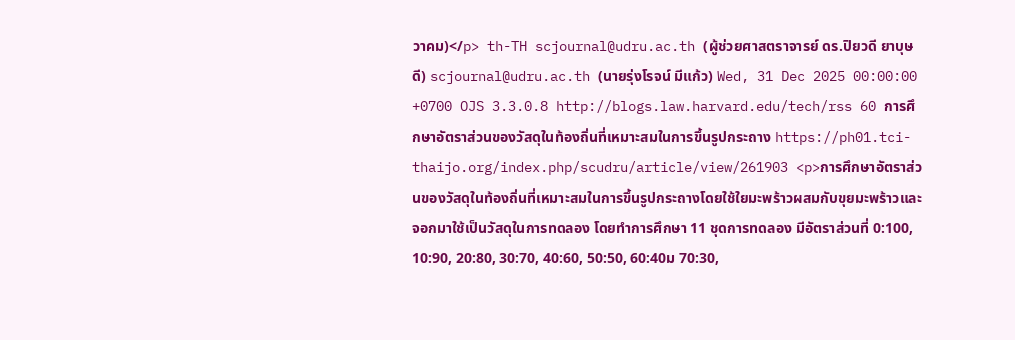วาคม)</p> th-TH scjournal@udru.ac.th (ผู้ช่วยศาสตราจารย์ ดร.ปิยวดี ยาบุษดี) scjournal@udru.ac.th (นายรุ่งโรจน์ มีแก้ว) Wed, 31 Dec 2025 00:00:00 +0700 OJS 3.3.0.8 http://blogs.law.harvard.edu/tech/rss 60 การศึกษาอัตราส่วนของวัสดุในท้องถิ่นที่เหมาะสมในการขึ้นรูปกระถาง https://ph01.tci-thaijo.org/index.php/scudru/article/view/261903 <p>การศึกษาอัตราส่วนของวัสดุในท้องถิ่นที่เหมาะสมในการขึ้นรูปกระถางโดยใช้ใยมะพร้าวผสมกับขุยมะพร้าวและจอกมาใช้เป็นวัสดุในการทดลอง โดยทำการศึกษา 11 ชุดการทดลอง มีอัตราส่วนที่ 0:100, 10:90, 20:80, 30:70, 40:60, 50:50, 60:40ม 70:30,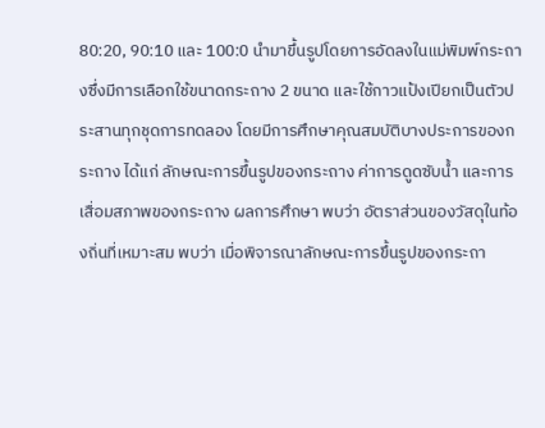80:20, 90:10 และ 100:0 นำมาขึ้นรูปโดยการอัดลงในแม่พิมพ์กระถางซึ่งมีการเลือกใช้ขนาดกระถาง 2 ขนาด และใช้กาวแป้งเปียกเป็นตัวประสานทุกชุดการทดลอง โดยมีการศึกษาคุณสมบัติบางประการของกระถาง ได้แก่ ลักษณะการขึ้นรูปของกระถาง ค่าการดูดซับน้ำ และการเสื่อมสภาพของกระถาง ผลการศึกษา พบว่า อัตราส่วนของวัสดุในท้องถิ่นที่เหมาะสม พบว่า เมื่อพิจารณาลักษณะการขึ้นรูปของกระถา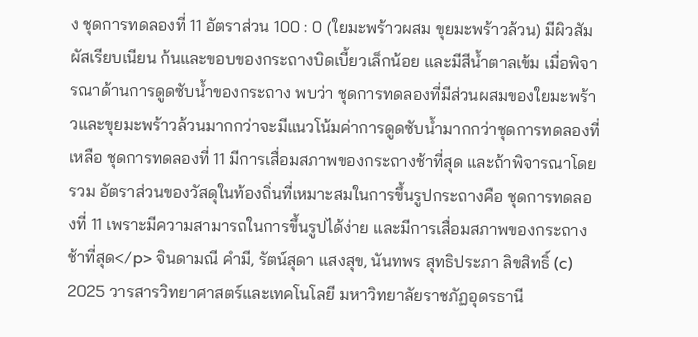ง ชุดการทดลองที่ 11 อัตราส่วน 100 : 0 (ใยมะพร้าวผสม ขุยมะพร้าวล้วน) มีผิวสัมผัสเรียบเนียน ก้นและขอบของกระถางบิดเบี้ยวเล็กน้อย และมีสีน้ำตาลเข้ม เมื่อพิจารณาด้านการดูดซับน้ำของกระถาง พบว่า ชุดการทดลองที่มีส่วนผสมของใยมะพร้าวและขุยมะพร้าวล้วนมากกว่าจะมีแนวโน้มค่าการดูดซับน้ำมากกว่าชุดการทดลองที่เหลือ ชุดการทดลองที่ 11 มีการเสื่อมสภาพของกระถางช้าที่สุด และถ้าพิจารณาโดยรวม อัตราส่วนของวัสดุในท้องถิ่นที่เหมาะสมในการขึ้นรูปกระถางคือ ชุดการทดลองที่ 11 เพราะมีความสามารถในการขึ้นรูปได้ง่าย และมีการเสื่อมสภาพของกระถางช้าที่สุด</p> จินดามณี คำมี, รัตน์สุดา แสงสุข, นันทพร สุทธิประภา ลิขสิทธิ์ (c) 2025 วารสารวิทยาศาสตร์และเทคโนโลยี มหาวิทยาลัยราชภัฏอุดรธานี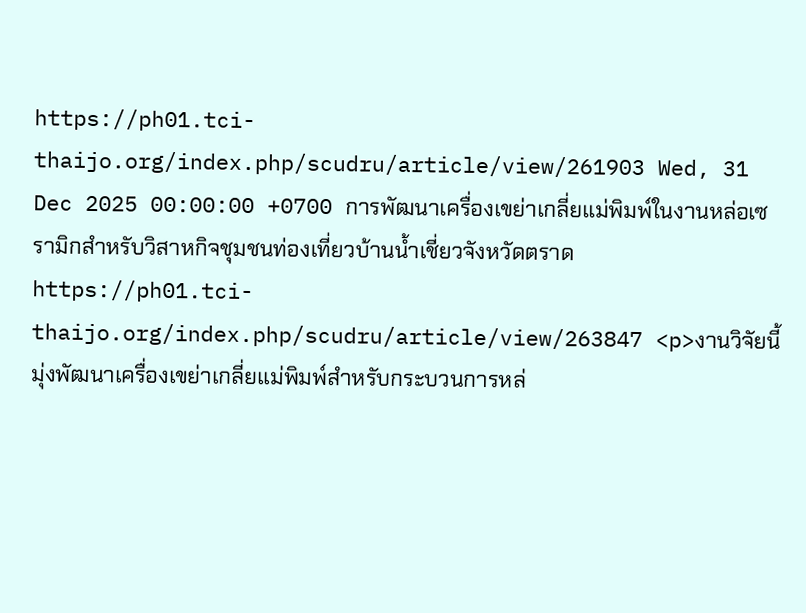https://ph01.tci-thaijo.org/index.php/scudru/article/view/261903 Wed, 31 Dec 2025 00:00:00 +0700 การพัฒนาเครื่องเขย่าเกลี่ยแม่พิมพ์ในงานหล่อเซรามิกสำหรับวิสาหกิจชุมชนท่องเที่ยวบ้านน้ำเชี่ยวจังหวัดตราด https://ph01.tci-thaijo.org/index.php/scudru/article/view/263847 <p>งานวิจัยนี้มุ่งพัฒนาเครื่องเขย่าเกลี่ยแม่พิมพ์สำหรับกระบวนการหล่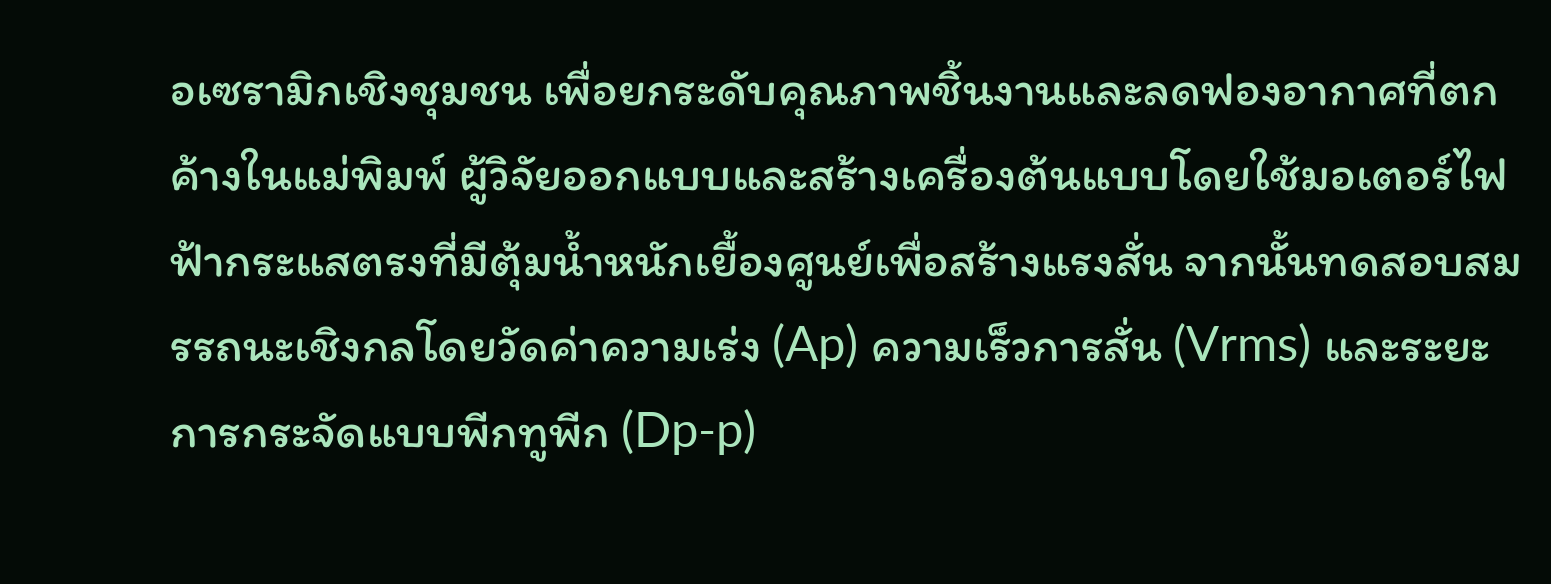อเซรามิกเชิงชุมชน เพื่อยกระดับคุณภาพชิ้นงานและลดฟองอากาศที่ตกค้างในแม่พิมพ์ ผู้วิจัยออกแบบและสร้างเครื่องต้นแบบโดยใช้มอเตอร์ไฟฟ้ากระแสตรงที่มีตุ้มน้ำหนักเยื้องศูนย์เพื่อสร้างแรงสั่น จากนั้นทดสอบสมรรถนะเชิงกลโดยวัดค่าความเร่ง (Ap) ความเร็วการสั่น (Vrms) และระยะการกระจัดแบบพีกทูพีก (Dp-p)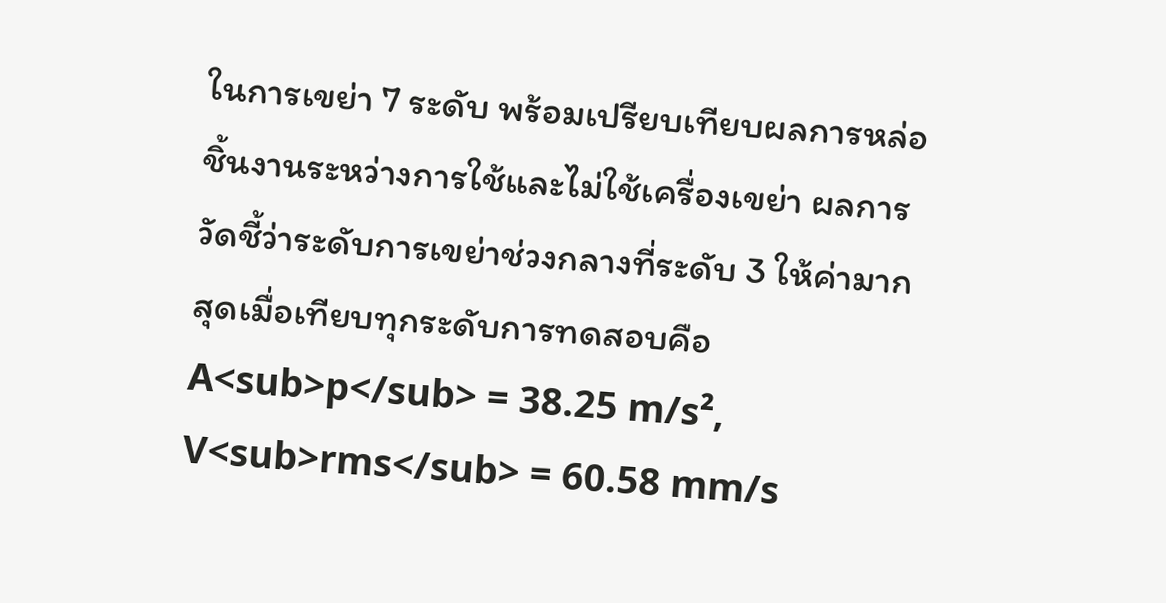ในการเขย่า 7 ระดับ พร้อมเปรียบเทียบผลการหล่อชิ้นงานระหว่างการใช้และไม่ใช้เครื่องเขย่า ผลการวัดชี้ว่าระดับการเขย่าช่วงกลางที่ระดับ 3 ให้ค่ามากสุดเมื่อเทียบทุกระดับการทดสอบคือ A<sub>p</sub> = 38.25 m/s², V<sub>rms</sub> = 60.58 mm/s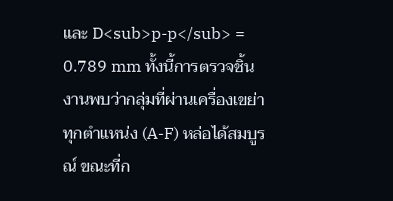และ D<sub>p-p</sub> = 0.789 mm ทั้งนี้การตรวจชิ้นงานพบว่ากลุ่มที่ผ่านเครื่องเขย่าทุกตำแหน่ง (A-F) หล่อได้สมบูรณ์ ขณะที่ก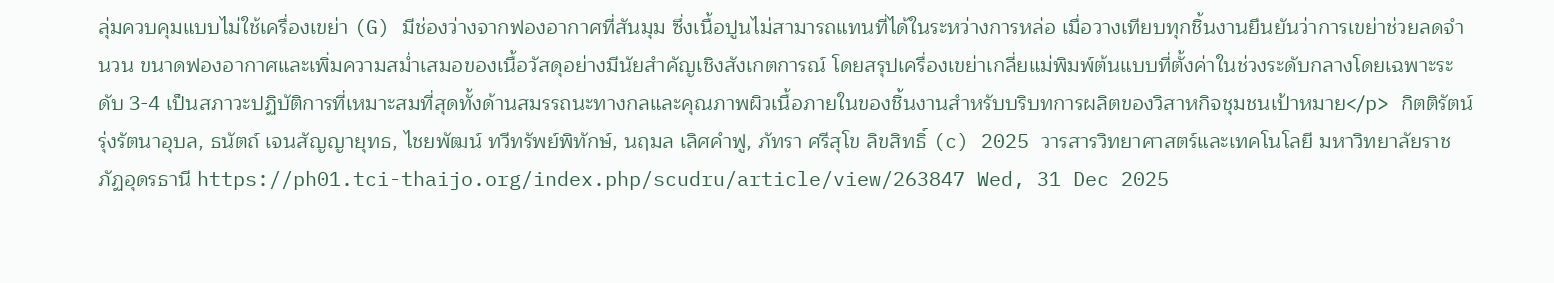ลุ่มควบคุมแบบไม่ใช้เครื่องเขย่า (G) มีช่องว่างจากฟองอากาศที่สันมุม ซึ่งเนื้อปูนไม่สามารถแทนที่ได้ในระหว่างการหล่อ เมื่อวางเทียบทุกชิ้นงานยืนยันว่าการเขย่าช่วยลดจำนวน ขนาดฟองอากาศและเพิ่มความสม่ำเสมอของเนื้อวัสดุอย่างมีนัยสำคัญเชิงสังเกตการณ์ โดยสรุปเครื่องเขย่าเกลี่ยแม่พิมพ์ต้นแบบที่ตั้งค่าในช่วงระดับกลางโดยเฉพาะระดับ 3-4 เป็นสภาวะปฏิบัติการที่เหมาะสมที่สุดทั้งด้านสมรรถนะทางกลและคุณภาพผิวเนื้อภายในของชิ้นงานสำหรับบริบทการผลิตของวิสาหกิจชุมชนเป้าหมาย</p> กิตติรัตน์ รุ่งรัตนาอุบล, ธนัตถ์ เจนสัญญายุทธ, ไชยพัฒน์ ทวีทรัพย์พิทักษ์, นฤมล เลิศคำฟู, ภัทรา ศรีสุโข ลิขสิทธิ์ (c) 2025 วารสารวิทยาศาสตร์และเทคโนโลยี มหาวิทยาลัยราชภัฏอุดรธานี https://ph01.tci-thaijo.org/index.php/scudru/article/view/263847 Wed, 31 Dec 2025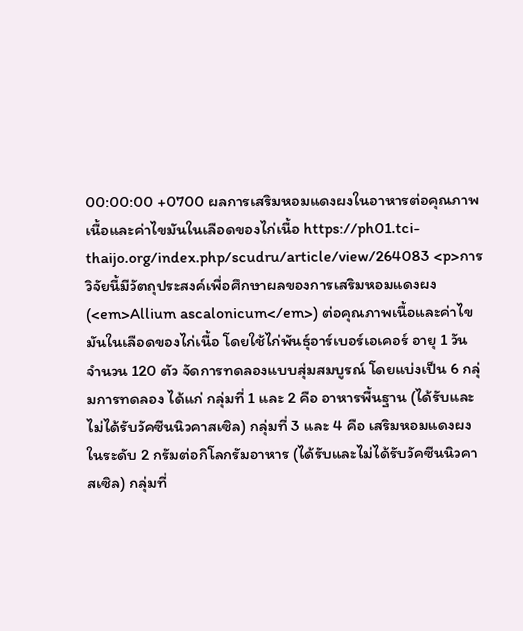00:00:00 +0700 ผลการเสริมหอมแดงผงในอาหารต่อคุณภาพเนื้อและค่าไขมันในเลือดของไก่เนื้อ https://ph01.tci-thaijo.org/index.php/scudru/article/view/264083 <p>การวิจัยนี้มีวัตถุประสงค์เพื่อศึกษาผลของการเสริมหอมแดงผง (<em>Allium ascalonicum</em>) ต่อคุณภาพเนื้อและค่าไขมันในเลือดของไก่เนื้อ โดยใช้ไก่พันธุ์อาร์เบอร์เอเคอร์ อายุ 1 วัน จำนวน 120 ตัว จัดการทดลองแบบสุ่มสมบูรณ์ โดยแบ่งเป็น 6 กลุ่มการทดลอง ได้แก่ กลุ่มที่ 1 และ 2 คือ อาหารพื้นฐาน (ได้รับและไม่ได้รับวัคซีนนิวคาสเซิล) กลุ่มที่ 3 และ 4 คือ เสริมหอมแดงผงในระดับ 2 กรัมต่อกิโลกรัมอาหาร (ได้รับและไม่ได้รับวัคซีนนิวคาสเซิล) กลุ่มที่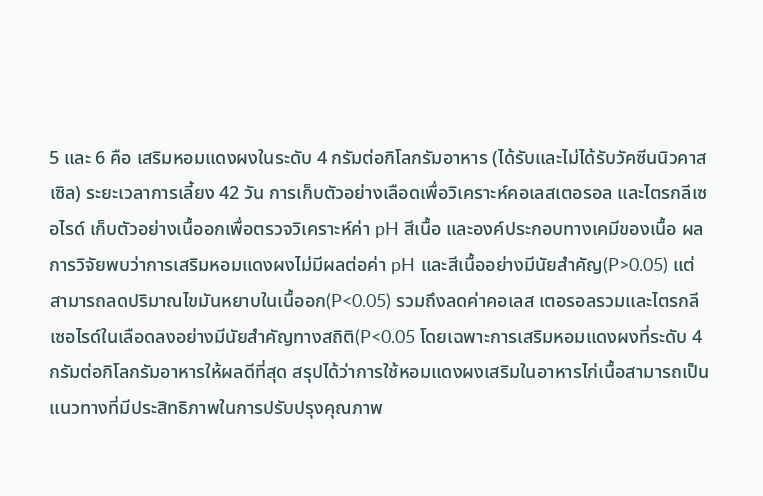5 และ 6 คือ เสริมหอมแดงผงในระดับ 4 กรัมต่อกิโลกรัมอาหาร (ได้รับและไม่ได้รับวัคซีนนิวคาสเซิล) ระยะเวลาการเลี้ยง 42 วัน การเก็บตัวอย่างเลือดเพื่อวิเคราะห์คอเลสเตอรอล และไตรกลีเซอไรด์ เก็บตัวอย่างเนื้ออกเพื่อตรวจวิเคราะห์ค่า pH สีเนื้อ และองค์ประกอบทางเคมีของเนื้อ ผลการวิจัยพบว่าการเสริมหอมแดงผงไม่มีผลต่อค่า pH และสีเนื้ออย่างมีนัยสำคัญ(P>0.05) แต่สามารถลดปริมาณไขมันหยาบในเนื้ออก(P<0.05) รวมถึงลดค่าคอเลส เตอรอลรวมและไตรกลีเซอไรด์ในเลือดลงอย่างมีนัยสำคัญทางสถิติ(P<0.05 โดยเฉพาะการเสริมหอมแดงผงที่ระดับ 4 กรัมต่อกิโลกรัมอาหารให้ผลดีที่สุด สรุปได้ว่าการใช้หอมแดงผงเสริมในอาหารไก่เนื้อสามารถเป็นแนวทางที่มีประสิทธิภาพในการปรับปรุงคุณภาพ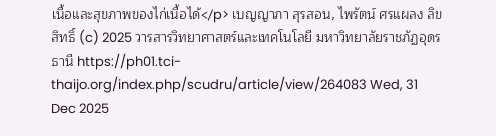เนื้อและสุขภาพของไก่เนื้อได้</p> เบญญาภา สุรสอน, ไพรัตน์ ศรแผลง ลิขสิทธิ์ (c) 2025 วารสารวิทยาศาสตร์และเทคโนโลยี มหาวิทยาลัยราชภัฏอุดรธานี https://ph01.tci-thaijo.org/index.php/scudru/article/view/264083 Wed, 31 Dec 2025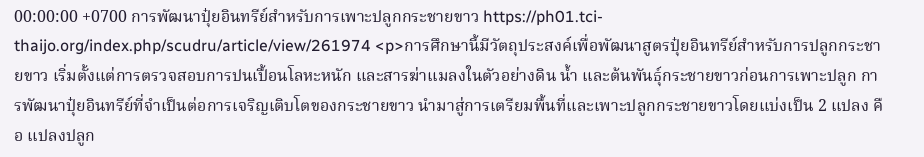00:00:00 +0700 การพัฒนาปุ๋ยอินทรีย์สำหรับการเพาะปลูกกระชายขาว https://ph01.tci-thaijo.org/index.php/scudru/article/view/261974 <p>การศึกษานี้มีวัตถุประสงค์เพื่อพัฒนาสูตรปุ๋ยอินทรีย์สำหรับการปลูกกระชายขาว เริ่มตั้งแต่การตรวจสอบการปนเปื้อนโลหะหนัก และสารฆ่าแมลงในตัวอย่างดิน น้ำ และต้นพันธุ์กระชายขาวก่อนการเพาะปลูก การพัฒนาปุ๋ยอินทรีย์ที่จำเป็นต่อการเจริญเติบโตของกระชายขาว นำมาสู่การเตรียมพื้นที่และเพาะปลูกกระชายขาวโดยแบ่งเป็น 2 แปลง คือ แปลงปลูก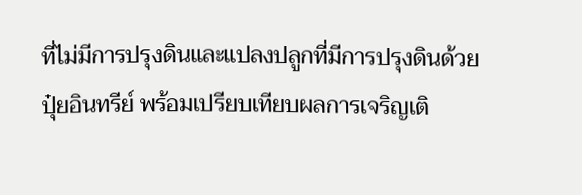ที่ไม่มีการปรุงดินและแปลงปลูกที่มีการปรุงดินด้วยปุ๋ยอินทรีย์ พร้อมเปรียบเทียบผลการเจริญเติ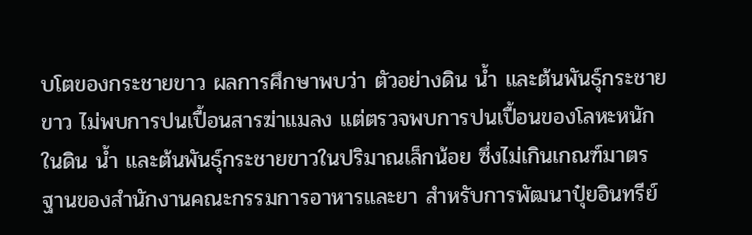บโตของกระชายขาว ผลการศึกษาพบว่า ตัวอย่างดิน น้ำ และต้นพันธุ์กระชายขาว ไม่พบการปนเปื้อนสารฆ่าแมลง แต่ตรวจพบการปนเปื้อนของโลหะหนักในดิน น้ำ และต้นพันธุ์กระชายขาวในปริมาณเล็กน้อย ซึ่งไม่เกินเกณฑ์มาตรฐานของสำนักงานคณะกรรมการอาหารและยา สำหรับการพัฒนาปุ๋ยอินทรีย์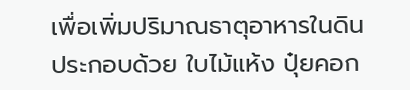เพื่อเพิ่มปริมาณธาตุอาหารในดิน ประกอบด้วย ใบไม้แห้ง ปุ๋ยคอก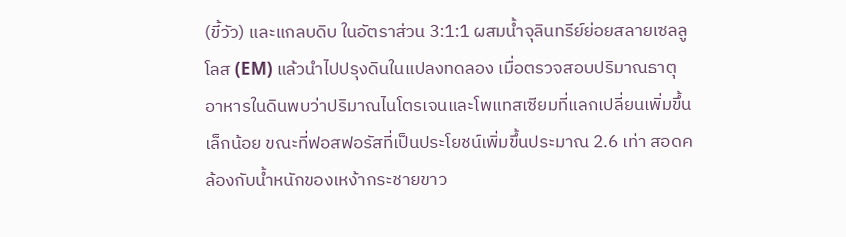(ขี้วัว) และแกลบดิบ ในอัตราส่วน 3:1:1 ผสมน้ำจุลินทรีย์ย่อยสลายเซลลูโลส (EM) แล้วนำไปปรุงดินในแปลงทดลอง เมื่อตรวจสอบปริมาณธาตุอาหารในดินพบว่าปริมาณไนโตรเจนและโพแทสเซียมที่แลกเปลี่ยนเพิ่มขึ้นเล็กน้อย ขณะที่ฟอสฟอรัสที่เป็นประโยชน์เพิ่มขึ้นประมาณ 2.6 เท่า สอดคล้องกับน้ำหนักของเหง้ากระชายขาว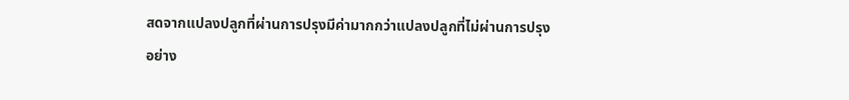สดจากแปลงปลูกที่ผ่านการปรุงมีค่ามากกว่าแปลงปลูกที่ไม่ผ่านการปรุงอย่าง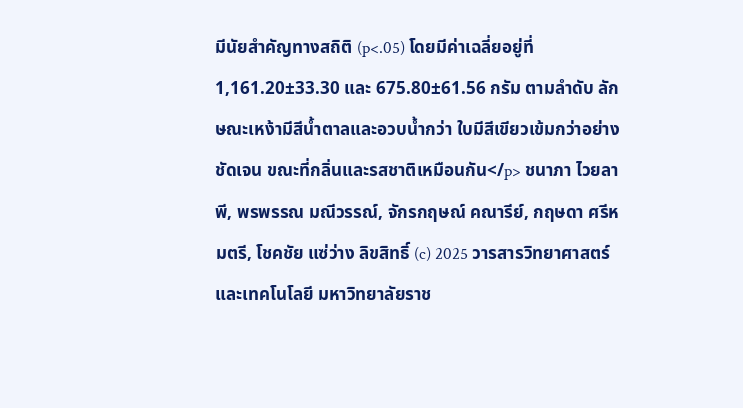มีนัยสำคัญทางสถิติ (p<.05) โดยมีค่าเฉลี่ยอยู่ที่ 1,161.20±33.30 และ 675.80±61.56 กรัม ตามลำดับ ลักษณะเหง้ามีสีน้ำตาลและอวบน้ำกว่า ใบมีสีเขียวเข้มกว่าอย่างชัดเจน ขณะที่กลิ่นและรสชาติเหมือนกัน</p> ชนาภา ไวยลาพี, พรพรรณ มณีวรรณ์, จักรกฤษณ์ คณารีย์, กฤษดา ศรีหมตรี, โชคชัย แซ่ว่าง ลิขสิทธิ์ (c) 2025 วารสารวิทยาศาสตร์และเทคโนโลยี มหาวิทยาลัยราช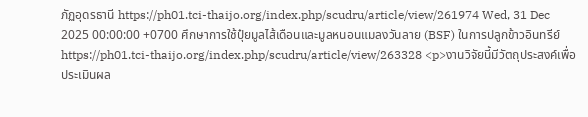ภัฏอุดรธานี https://ph01.tci-thaijo.org/index.php/scudru/article/view/261974 Wed, 31 Dec 2025 00:00:00 +0700 ศึกษาการใช้ปุ๋ยมูลไส้เดือนและมูลหนอนแมลงวันลาย (BSF) ในการปลูกข้าวอินทรีย์ https://ph01.tci-thaijo.org/index.php/scudru/article/view/263328 <p>งานวิจัยนี้มีวัตถุประสงค์เพื่อประเมินผล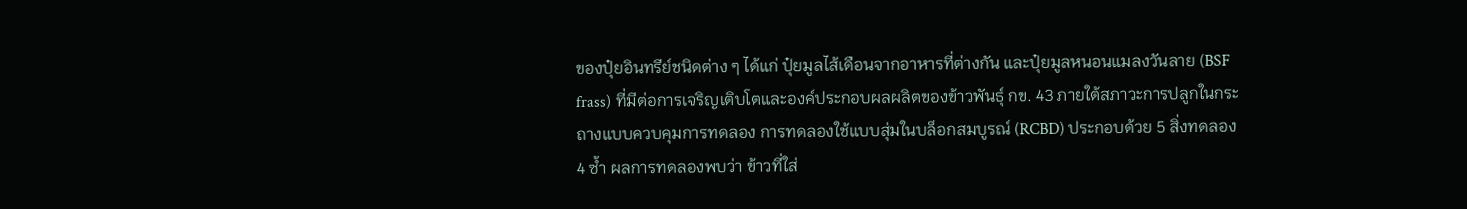ของปุ๋ยอินทรีย์ชนิดต่าง ๆ ได้แก่ ปุ๋ยมูลไส้เดือนจากอาหารที่ต่างกัน และปุ๋ยมูลหนอนแมลงวันลาย (BSF frass) ที่มีต่อการเจริญเติบโตและองค์ประกอบผลผลิตของข้าวพันธุ์ กข. 43 ภายใต้สภาวะการปลูกในกระถางแบบควบคุมการทดลอง การทดลองใช้แบบสุ่มในบล็อกสมบูรณ์ (RCBD) ประกอบด้วย 5 สิ่งทดลอง 4 ซ้ำ ผลการทดลองพบว่า ข้าวที่ใส่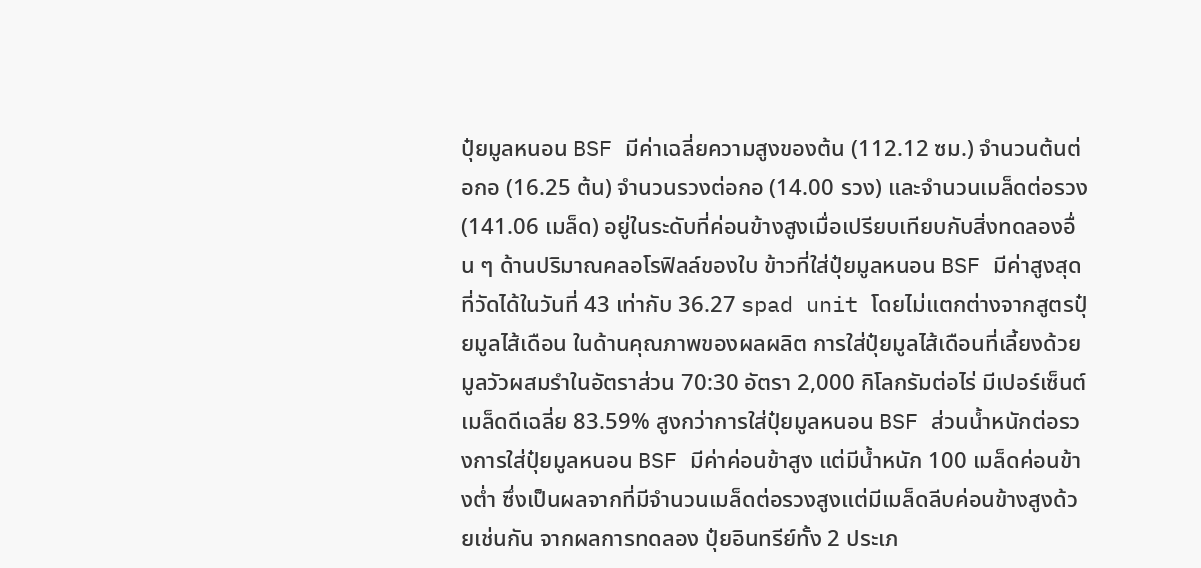ปุ๋ยมูลหนอน BSF มีค่าเฉลี่ยความสูงของต้น (112.12 ซม.) จำนวนต้นต่อกอ (16.25 ต้น) จำนวนรวงต่อกอ (14.00 รวง) และจำนวนเมล็ดต่อรวง (141.06 เมล็ด) อยู่ในระดับที่ค่อนข้างสูงเมื่อเปรียบเทียบกับสิ่งทดลองอื่น ๆ ด้านปริมาณคลอโรฟิลล์ของใบ ข้าวที่ใส่ปุ๋ยมูลหนอน BSF มีค่าสูงสุดที่วัดได้ในวันที่ 43 เท่ากับ 36.27 spad unit โดยไม่แตกต่างจากสูตรปุ๋ยมูลไส้เดือน ในด้านคุณภาพของผลผลิต การใส่ปุ๋ยมูลไส้เดือนที่เลี้ยงด้วยมูลวัวผสมรำในอัตราส่วน 70:30 อัตรา 2,000 กิโลกรัมต่อไร่ มีเปอร์เซ็นต์เมล็ดดีเฉลี่ย 83.59% สูงกว่าการใส่ปุ๋ยมูลหนอน BSF ส่วนน้ำหนักต่อรวงการใส่ปุ๋ยมูลหนอน BSF มีค่าค่อนข้าสูง แต่มีน้ำหนัก 100 เมล็ดค่อนข้างต่ำ ซึ่งเป็นผลจากที่มีจำนวนเมล็ดต่อรวงสูงแต่มีเมล็ดลีบค่อนข้างสูงด้วยเช่นกัน จากผลการทดลอง ปุ๋ยอินทรีย์ทั้ง 2 ประเภ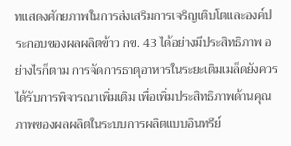ทแสดงศักยภาพในการส่งเสริมการเจริญเติบโตและองค์ประกอบของผลผลิตข้าว กข. 43 ได้อย่างมีประสิทธิภาพ อย่างไรก็ตาม การจัดการธาตุอาหารในระยะเติมเมล็ดยังควรได้รับการพิจารณาเพิ่มเติม เพื่อเพิ่มประสิทธิภาพด้านคุณภาพของผลผลิตในระบบการผลิตแบบอินทรีย์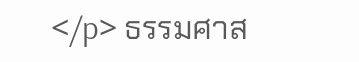</p> ธรรมศาส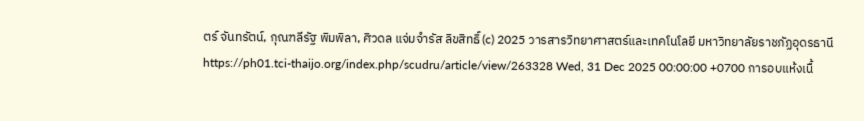ตร์ จันทรัตน์, กุณฑลีรัฐ พิมพิลา, ศิวดล แจ่มจำรัส ลิขสิทธิ์ (c) 2025 วารสารวิทยาศาสตร์และเทคโนโลยี มหาวิทยาลัยราชภัฏอุดรธานี https://ph01.tci-thaijo.org/index.php/scudru/article/view/263328 Wed, 31 Dec 2025 00:00:00 +0700 การอบแห้งเนื้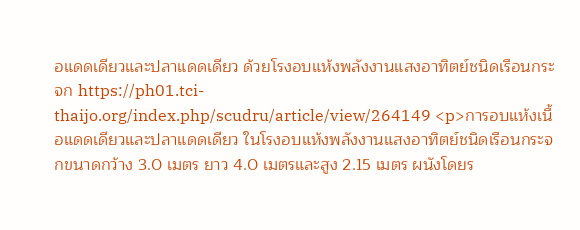อแดดเดียวและปลาแดดเดียว ด้วยโรงอบแห้งพลังงานแสงอาทิตย์ชนิดเรือนกระจก https://ph01.tci-thaijo.org/index.php/scudru/article/view/264149 <p>การอบแห้งเนื้อแดดเดียวและปลาแดดเดียว ในโรงอบแห้งพลังงานแสงอาทิตย์ชนิดเรือนกระจกขนาดกว้าง 3.0 เมตร ยาว 4.0 เมตรและสูง 2.15 เมตร ผนังโดยร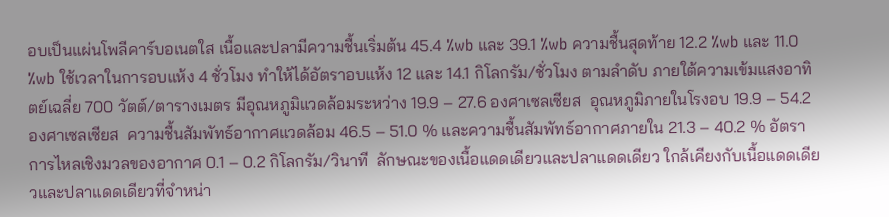อบเป็นแผ่นโพลีคาร์บอเนตใส เนื้อและปลามีความชื้นเริ่มต้น 45.4 %wb และ 39.1 %wb ความชื้นสุดท้าย 12.2 %wb และ 11.0 %wb ใช้เวลาในการอบแห้ง 4 ชั่วโมง ทำให้ได้อัตราอบแห้ง 12 และ 14.1 กิโลกรัม/ชั่วโมง ตามลำดับ ภายใต้ความเข้มแสงอาทิตย์เฉลี่ย 700 วัตต์/ตารางเมตร มีอุณหภูมิแวดล้อมระหว่าง 19.9 – 27.6 องศาเซลเซียส  อุณหภูมิภายในโรงอบ 19.9 – 54.2 องศาเซลเซียส  ความชื้นสัมพัทธ์อากาศแวดล้อม 46.5 – 51.0 % และความชื้นสัมพัทธ์อากาศภายใน 21.3 – 40.2 % อัตราการไหลเชิงมวลของอากาศ 0.1 – 0.2 กิโลกรัม/วินาที  ลักษณะของเนื้อแดดเดียวและปลาแดดเดียว ใกล้เคียงกับเนื้อแดดเดียวและปลาแดดเดียวที่จำหน่า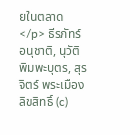ยในตลาด</p> ธีรภัทร์ อนุชาติ, นุวัติ พิมพะบุตร, สุรจิตร์ พระเมือง ลิขสิทธิ์ (c)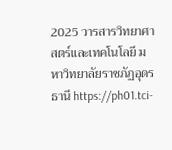2025 วารสารวิทยาศาสตร์และเทคโนโลยี มหาวิทยาลัยราชภัฏอุดรธานี https://ph01.tci-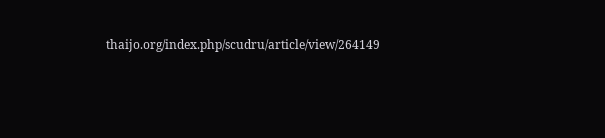thaijo.org/index.php/scudru/article/view/264149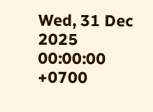Wed, 31 Dec 2025 00:00:00 +0700